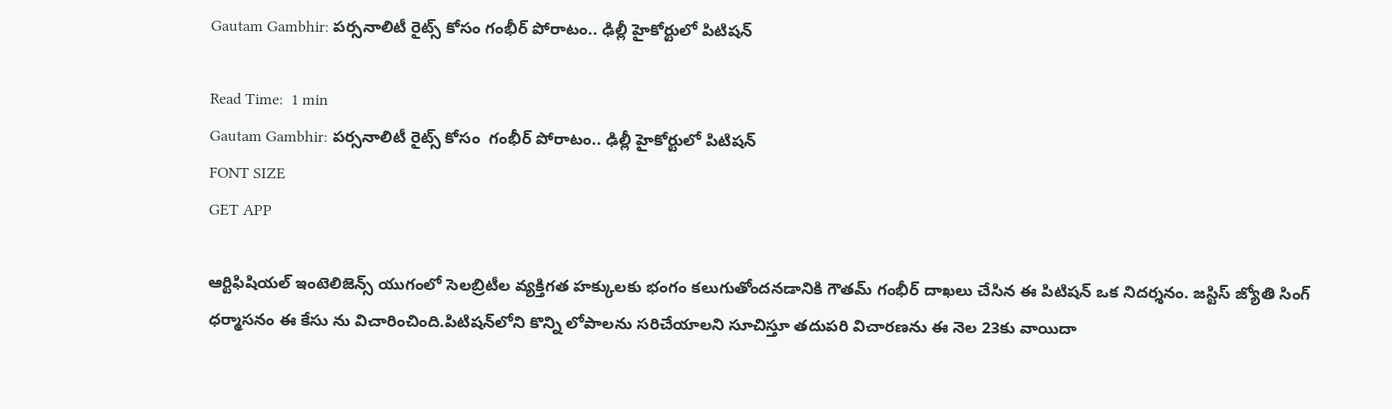Gautam Gambhir: పర్సనాలిటీ రైట్స్ కోసం గంభీర్ పోరాటం.. ఢిల్లీ హైకోర్టులో పిటిషన్

Read Time:  1 min
Gautam Gambhir: పర్సనాలిటీ రైట్స్ కోసం  గంభీర్ పోరాటం.. ఢిల్లీ హైకోర్టులో పిటిషన్
FONT SIZE
GET APP

ఆర్టిఫిషియల్ ఇంటెలిజెన్స్ యుగంలో సెలబ్రిటీల వ్యక్తిగత హక్కులకు భంగం కలుగుతోందనడానికి గౌతమ్ గంభీర్ దాఖలు చేసిన ఈ పిటిషన్ ఒక నిదర్శనం. జస్టిస్ జ్యోతి సింగ్ ధర్మాసనం ఈ కేసు ను విచారించింది.పిటిషన్‌లోని కొన్ని లోపాలను సరిచేయాలని సూచిస్తూ తదుపరి విచారణను ఈ నెల‌ 23కు వాయిదా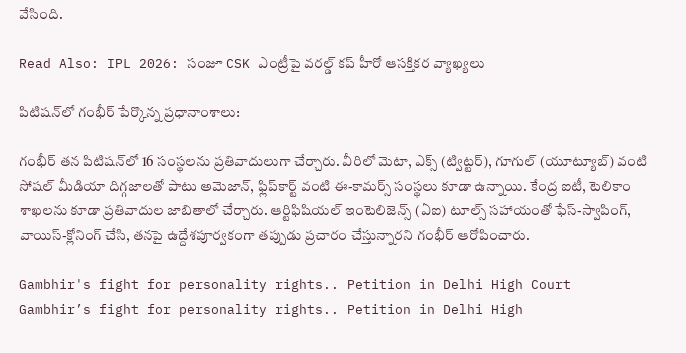వేసింది.

Read Also: IPL 2026: సంజూ CSK ఎంట్రీపై వరల్డ్ కప్ హీరో ఆసక్తికర వ్యాఖ్యలు

పిటిషన్‌లో గంభీర్ పేర్కొన్న ప్రధానాంశాలు:

గంభీర్ తన పిటిషన్‌లో 16 సంస్థలను ప్రతివాదులుగా చేర్చారు. వీరిలో మెటా, ఎక్స్ (ట్విట్టర్), గూగుల్ (యూట్యూబ్) వంటి సోషల్ మీడియా దిగ్గజాలతో పాటు అమెజాన్, ఫ్లిప్‌కార్ట్ వంటి ఈ-కామర్స్ సంస్థలు కూడా ఉన్నాయి. కేంద్ర ఐటీ, టెలికాం శాఖలను కూడా ప్రతివాదుల జాబితాలో చేర్చారు. ఆర్టిఫిషియల్ ఇంటెలిజెన్స్ (ఏఐ) టూల్స్ సహాయంతో ఫేస్-స్వాపింగ్, వాయిస్-క్లోనింగ్ చేసి, తనపై ఉద్దేశపూర్వకంగా తప్పుడు ప్రచారం చేస్తున్నారని గంభీర్ ఆరోపించారు.

Gambhir's fight for personality rights.. Petition in Delhi High Court
Gambhir’s fight for personality rights.. Petition in Delhi High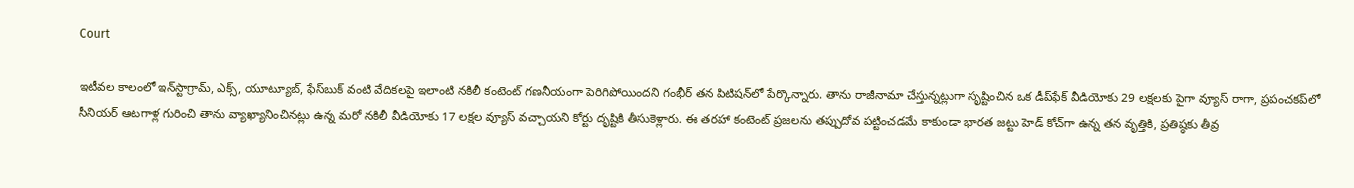Court

ఇటీవల కాలంలో ఇన్‌స్టాగ్రామ్, ఎక్స్, యూట్యూబ్, ఫేస్‌బుక్ వంటి వేదికలపై ఇలాంటి నకిలీ కంటెంట్ గణనీయంగా పెరిగిపోయిందని గంభీర్ తన పిటిషన్‌లో పేర్కొన్నారు. తాను రాజీనామా చేస్తున్నట్లుగా సృష్టించిన ఒక డీప్‌ఫేక్ వీడియోకు 29 లక్షలకు పైగా వ్యూస్ రాగా, ప్రపంచకప్‌లో సీనియర్ ఆటగాళ్ల గురించి తాను వ్యాఖ్యానించినట్లు ఉన్న మరో నకిలీ వీడియోకు 17 లక్షల వ్యూస్ వచ్చాయని కోర్టు దృష్టికి తీసుకెళ్లారు. ఈ తరహా కంటెంట్ ప్రజలను తప్పుదోవ పట్టించడమే కాకుండా భారత జట్టు హెడ్ కోచ్‌గా ఉన్న తన వృత్తికి, ప్రతిష్ఠ‌కు తీవ్ర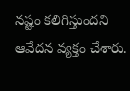నష్టం కలిగిస్తుందని ఆవేదన వ్యక్తం చేశారు.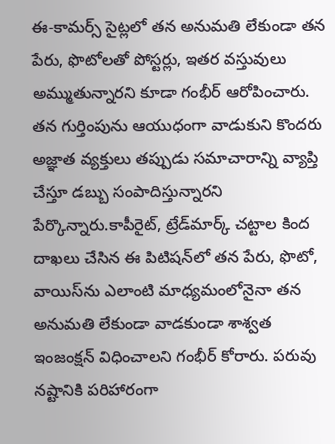ఈ-కామర్స్ సైట్లలో తన అనుమతి లేకుండా తన పేరు, ఫొటోలతో పోస్టర్లు, ఇతర వస్తువులు అమ్ముతున్నారని కూడా గంభీర్ ఆరోపించారు. తన గుర్తింపును ఆయుధంగా వాడుకుని కొందరు అజ్ఞాత వ్యక్తులు తప్పుడు సమాచారాన్ని వ్యాప్తి చేస్తూ డబ్బు సంపాదిస్తున్నారని పేర్కొన్నారు.కాపీరైట్, ట్రేడ్‌మార్క్ చట్టాల కింద దాఖలు చేసిన ఈ పిటిషన్‌లో తన పేరు, ఫొటో, వాయిస్‌ను ఎలాంటి మాధ్యమంలోనైనా తన అనుమతి లేకుండా వాడకుండా శాశ్వత ఇంజంక్షన్ విధించాలని గంభీర్ కోరారు. పరువు నష్టానికి పరిహారంగా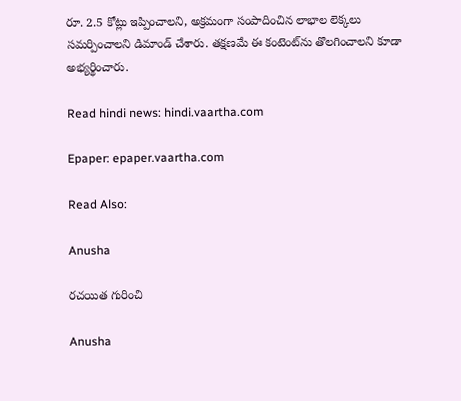రూ. 2.5 కోట్లు ఇప్పించాలని, అక్రమంగా సంపాదించిన లాభాల లెక్కలు సమర్పించాలని డిమాండ్ చేశారు. తక్షణమే ఈ కంటెంట్‌ను తొలగించాలని కూడా అభ్యర్థించారు.

Read hindi news: hindi.vaartha.com

Epaper: epaper.vaartha.com

Read Also:

Anusha

రచయిత గురించి

Anusha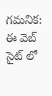గమనిక: ఈ వెబ్ సైట్ లో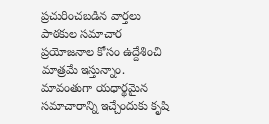ప్రచురించబడిన వార్తలు పాఠకుల సమాచార ప్రయోజనాల కోసం ఉద్దేశించి మాత్రమే ఇస్తున్నాం. మావంతుగా యధార్థమైన సమాచారాన్ని ఇచ్చేందుకు కృషి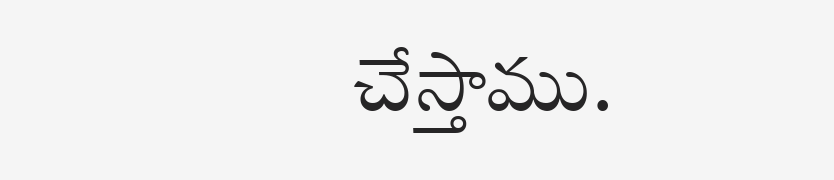చేస్తాము.